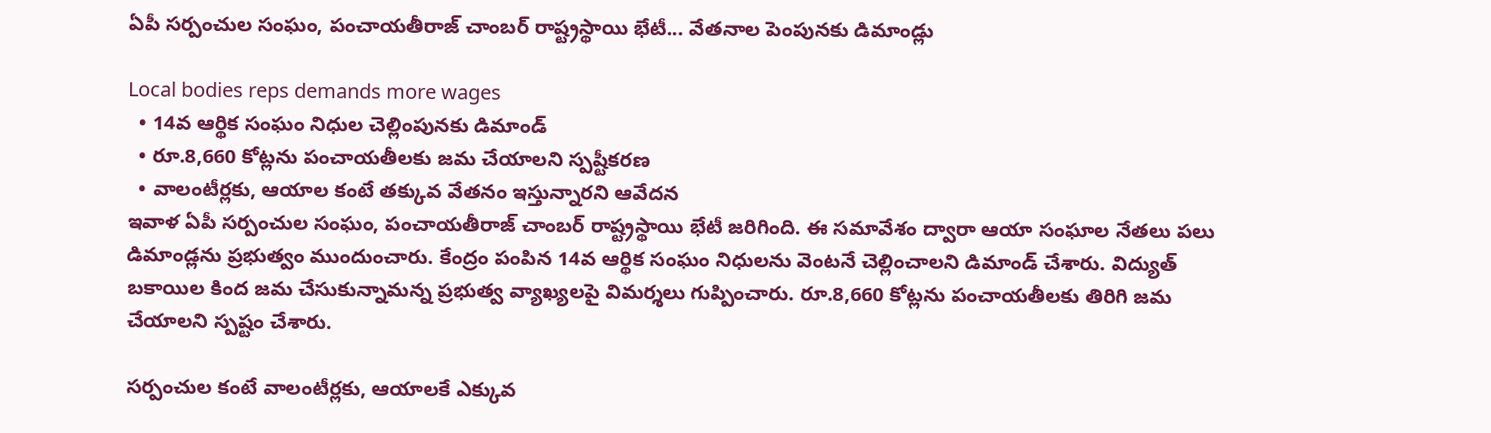ఏపీ సర్పంచుల సంఘం, పంచాయతీరాజ్ చాంబర్ రాష్ట్రస్థాయి భేటీ... వేతనాల పెంపునకు డిమాండ్లు

Local bodies reps demands more wages
  • 14వ ఆర్థిక సంఘం నిధుల చెల్లింపునకు డిమాండ్
  • రూ.8,660 కోట్లను పంచాయతీలకు జమ చేయాలని స్పష్టీకరణ
  • వాలంటీర్లకు, ఆయాల కంటే తక్కువ వేతనం ఇస్తున్నారని ఆవేదన
ఇవాళ ఏపీ సర్పంచుల సంఘం, పంచాయతీరాజ్ చాంబర్ రాష్ట్రస్థాయి భేటీ జరిగింది. ఈ సమావేశం ద్వారా ఆయా సంఘాల నేతలు పలు డిమాండ్లను ప్రభుత్వం ముందుంచారు. కేంద్రం పంపిన 14వ ఆర్థిక సంఘం నిధులను వెంటనే చెల్లించాలని డిమాండ్ చేశారు. విద్యుత్ బకాయిల కింద జమ చేసుకున్నామన్న ప్రభుత్వ వ్యాఖ్యలపై విమర్శలు గుప్పించారు. రూ.8,660 కోట్లను పంచాయతీలకు తిరిగి జమ చేయాలని స్పష్టం చేశారు.

సర్పంచుల కంటే వాలంటీర్లకు, ఆయాలకే ఎక్కువ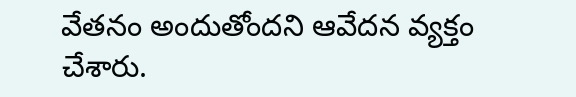వేతనం అందుతోందని ఆవేదన వ్యక్తం చేశారు.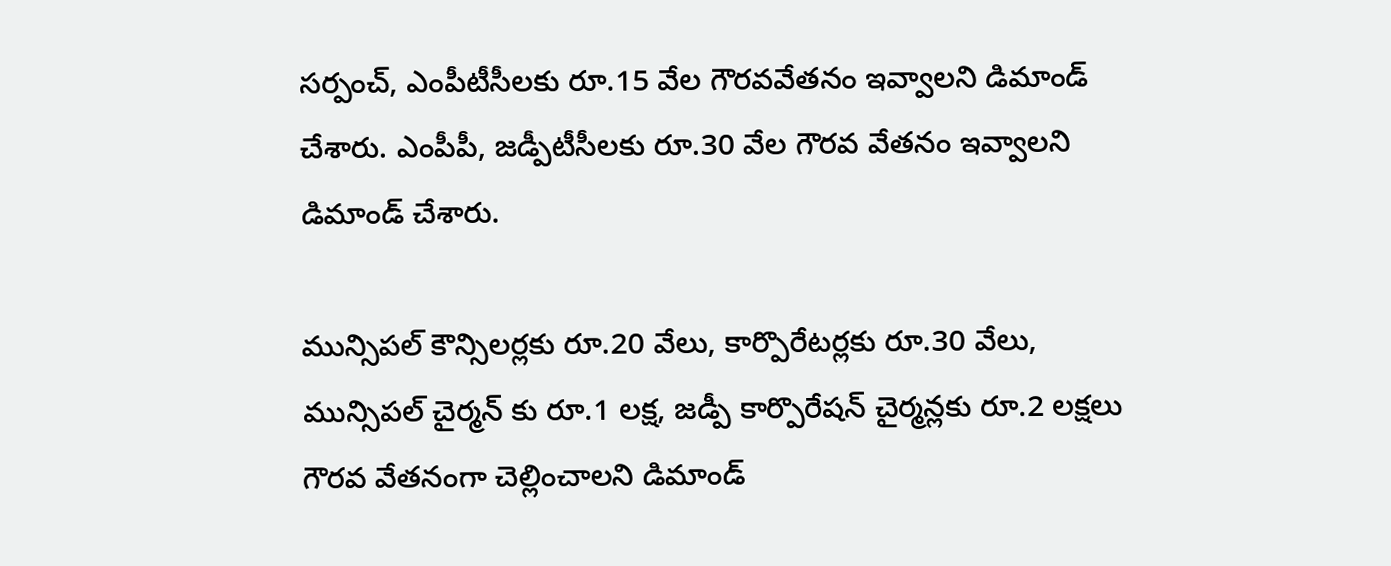సర్పంచ్, ఎంపీటీసీలకు రూ.15 వేల గౌరవవేతనం ఇవ్వాలని డిమాండ్ చేశారు. ఎంపీపీ, జడ్పీటీసీలకు రూ.30 వేల గౌరవ వేతనం ఇవ్వాలని డిమాండ్ చేశారు.

మున్సిపల్ కౌన్సిలర్లకు రూ.20 వేలు, కార్పొరేటర్లకు రూ.30 వేలు, మున్సిపల్ చైర్మన్ కు రూ.1 లక్ష, జడ్పీ కార్పొరేషన్ చైర్మన్లకు రూ.2 లక్షలు గౌరవ వేతనంగా చెల్లించాలని డిమాండ్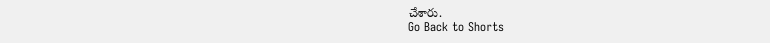చేశారు.
Go Back to Shorts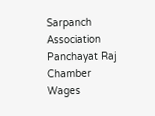Sarpanch Association
Panchayat Raj Chamber
Wages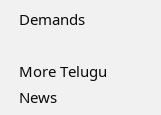Demands

More Telugu News